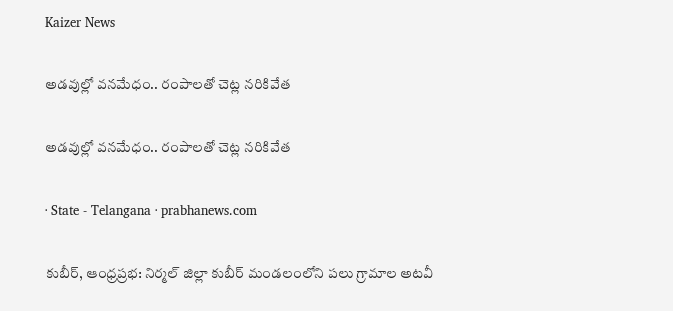Kaizer News

అడవుల్లో వనమేధం.. రంపాలతో చెట్ల నరికివేత

అడవుల్లో వనమేధం.. రంపాలతో చెట్ల నరికివేత

· State - Telangana · prabhanews.com

కుబీర్, ఆంధ్రప్రభ: నిర్మల్ జిల్లా కుబీర్ మండలంలోని పలు గ్రామాల అటవీ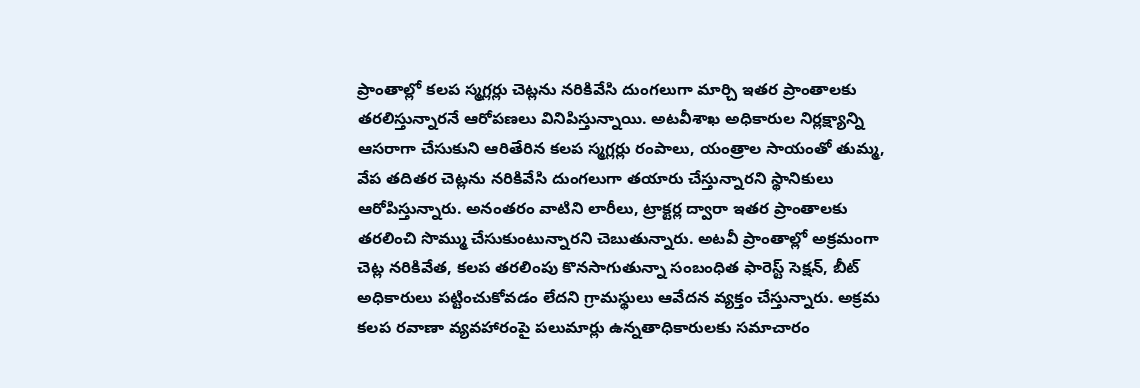ప్రాంతాల్లో కలప స్మగ్లర్లు చెట్లను నరికివేసి దుంగలుగా మార్చి ఇతర ప్రాంతాలకు తరలిస్తున్నారనే ఆరోపణలు వినిపిస్తున్నాయి. అటవీశాఖ అధికారుల నిర్లక్ష్యాన్ని ఆసరాగా చేసుకుని ఆరితేరిన కలప స్మగ్లర్లు రంపాలు, యంత్రాల సాయంతో తుమ్మ, వేప తదితర చెట్లను నరికివేసి దుంగలుగా తయారు చేస్తున్నారని స్థానికులు ఆరోపిస్తున్నారు. అనంతరం వాటిని లారీలు, ట్రాక్టర్ల ద్వారా ఇతర ప్రాంతాలకు తరలించి సొమ్ము చేసుకుంటున్నారని చెబుతున్నారు. అటవీ ప్రాంతాల్లో అక్రమంగా చెట్ల నరికివేత, కలప తరలింపు కొనసాగుతున్నా సంబంధిత ఫారెస్ట్‌ సెక్షన్‌, బీట్‌ అధికారులు పట్టించుకోవడం లేదని గ్రామస్థులు ఆవేదన వ్యక్తం చేస్తున్నారు. అక్రమ కలప రవాణా వ్యవహారంపై పలుమార్లు ఉన్నతాధికారులకు సమాచారం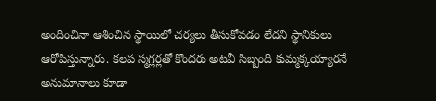అందించినా ఆశించిన స్థాయిలో చర్యలు తీసుకోవడం లేదని స్థానికులు ఆరోపిస్తున్నారు. కలప స్మగ్లర్లతో కొందరు అటవీ సిబ్బంది కుమ్మక్కయ్యారనే అనుమానాలు కూడా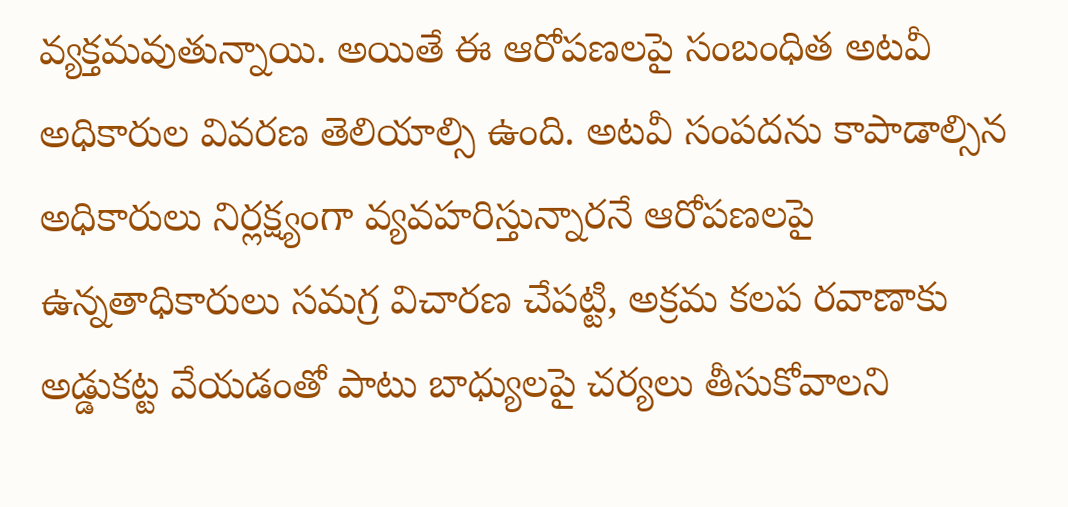వ్యక్తమవుతున్నాయి. అయితే ఈ ఆరోపణలపై సంబంధిత అటవీ అధికారుల వివరణ తెలియాల్సి ఉంది. అటవీ సంపదను కాపాడాల్సిన అధికారులు నిర్లక్ష్యంగా వ్యవహరిస్తున్నారనే ఆరోపణలపై ఉన్నతాధికారులు సమగ్ర విచారణ చేపట్టి, అక్రమ కలప రవాణాకు అడ్డుకట్ట వేయడంతో పాటు బాధ్యులపై చర్యలు తీసుకోవాలని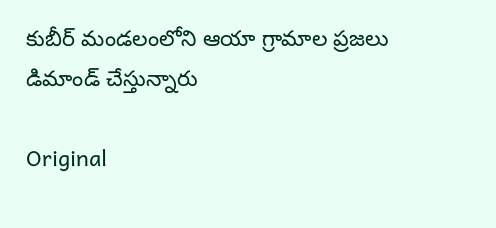కుబీర్‌ మండలంలోని ఆయా గ్రామాల ప్రజలు డిమాండ్‌ చేస్తున్నారు

Original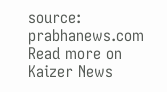source: prabhanews.com
Read more on Kaizer News